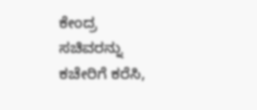ಕೇಂದ್ರ ಸಚಿವರನ್ನು ಕಚೇರಿಗೆ ಕರೆಸಿ,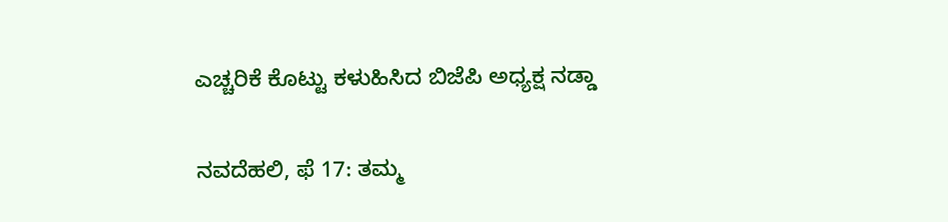ಎಚ್ಚರಿಕೆ ಕೊಟ್ಟು ಕಳುಹಿಸಿದ ಬಿಜೆಪಿ ಅಧ್ಯಕ್ಷ ನಡ್ಡಾ

ನವದೆಹಲಿ, ಫೆ 17: ತಮ್ಮ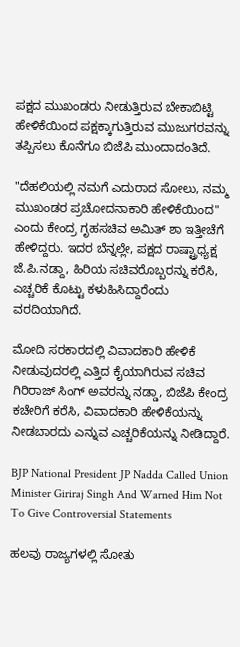ಪಕ್ಷದ ಮುಖಂಡರು ನೀಡುತ್ತಿರುವ ಬೇಕಾಬಿಟ್ಟಿ ಹೇಳಿಕೆಯಿಂದ ಪಕ್ಷಕ್ಕಾಗುತ್ತಿರುವ ಮುಜುಗರವನ್ನು ತಪ್ಪಿಸಲು ಕೊನೆಗೂ ಬಿಜೆಪಿ ಮುಂದಾದಂತಿದೆ.

"ದೆಹಲಿಯಲ್ಲಿ ನಮಗೆ ಎದುರಾದ ಸೋಲು, ನಮ್ಮ ಮುಖಂಡರ ಪ್ರಚೋದನಾಕಾರಿ ಹೇಳಿಕೆಯಿಂದ" ಎಂದು ಕೇಂದ್ರ ಗೃಹಸಚಿವ ಅಮಿತ್ ಶಾ ಇತ್ತೀಚೆಗೆ ಹೇಳಿದ್ದರು. ಇದರ ಬೆನ್ನಲ್ಲೇ, ಪಕ್ಷದ ರಾಷ್ಟ್ರಾಧ್ಯಕ್ಷ ಜೆ.ಪಿ.ನಡ್ದಾ, ಹಿರಿಯ ಸಚಿವರೊಬ್ಬರನ್ನು ಕರೆಸಿ, ಎಚ್ಚರಿಕೆ ಕೊಟ್ಟು ಕಳುಹಿಸಿದ್ದಾರೆಂದು ವರದಿಯಾಗಿದೆ.

ಮೋದಿ ಸರಕಾರದಲ್ಲಿ ವಿವಾದಕಾರಿ ಹೇಳಿಕೆ ನೀಡುವುದರಲ್ಲಿ ಎತ್ತಿದ ಕೈಯಾಗಿರುವ ಸಚಿವ ಗಿರಿರಾಜ್ ಸಿಂಗ್ ಅವರನ್ನು ನಡ್ಡಾ, ಬಿಜೆಪಿ ಕೇಂದ್ರ ಕಚೇರಿಗೆ ಕರೆಸಿ, ವಿವಾದಕಾರಿ ಹೇಳಿಕೆಯನ್ನು ನೀಡಬಾರದು ಎನ್ನುವ ಎಚ್ಚರಿಕೆಯನ್ನು ನೀಡಿದ್ದಾರೆ.

BJP National President JP Nadda Called Union Minister Giriraj Singh And Warned Him Not To Give Controversial Statements

ಹಲವು ರಾಜ್ಯಗಳಲ್ಲಿ ಸೋತು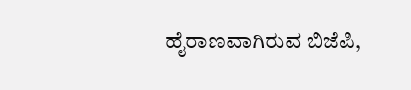ಹೈರಾಣವಾಗಿರುವ ಬಿಜೆಪಿ,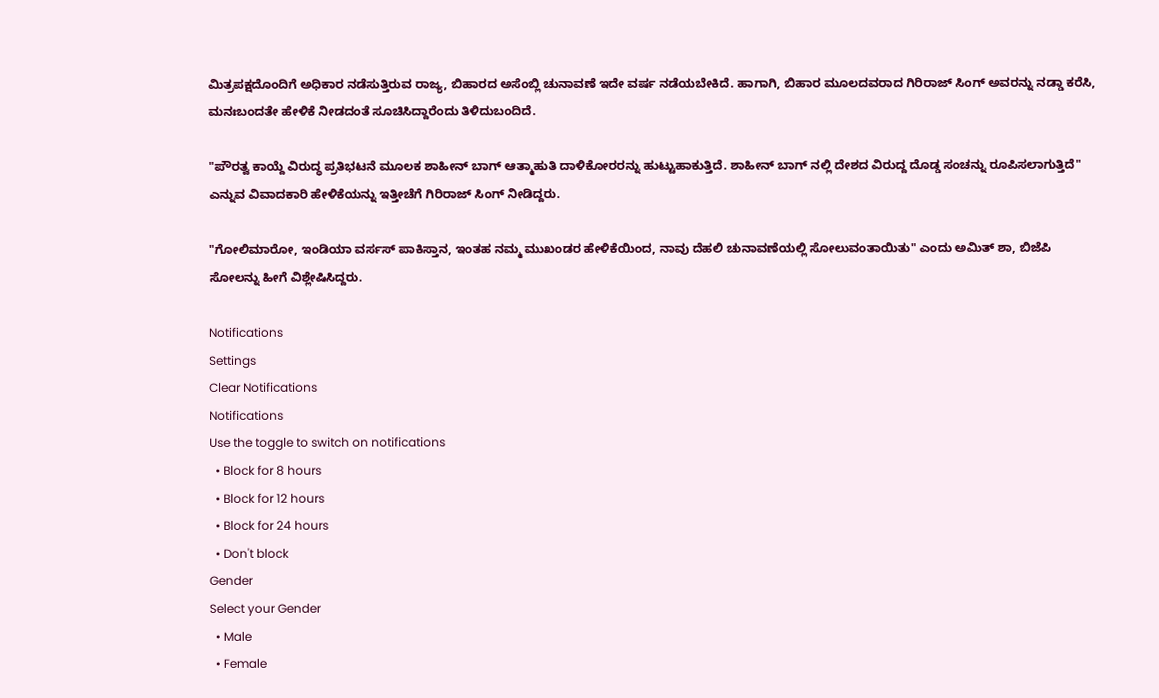ಮಿತ್ರಪಕ್ಷದೊಂದಿಗೆ ಅಧಿಕಾರ ನಡೆಸುತ್ತಿರುವ ರಾಜ್ಯ, ಬಿಹಾರದ ಅಸೆಂಬ್ಲಿ ಚುನಾವಣೆ ಇದೇ ವರ್ಷ ನಡೆಯಬೇಕಿದೆ. ಹಾಗಾಗಿ, ಬಿಹಾರ ಮೂಲದವರಾದ ಗಿರಿರಾಜ್ ಸಿಂಗ್ ಅವರನ್ನು ನಡ್ಡಾ ಕರೆಸಿ, ಮನಃಬಂದತೇ ಹೇಳಿಕೆ ನೀಡದಂತೆ ಸೂಚಿಸಿದ್ದಾರೆಂದು ತಿಳಿದುಬಂದಿದೆ.

"ಪೌರತ್ವ ಕಾಯ್ದೆ ವಿರುದ್ಧ ಪ್ರತಿಭಟನೆ ಮೂಲಕ ಶಾಹೀನ್ ಬಾಗ್ ಆತ್ಮಾಹುತಿ ದಾಳಿಕೋರರನ್ನು ಹುಟ್ಟುಹಾಕುತ್ತಿದೆ. ಶಾಹೀನ್ ಬಾಗ್ ನಲ್ಲಿ ದೇಶದ ವಿರುದ್ದ ದೊಡ್ಡ ಸಂಚನ್ನು ರೂಪಿಸಲಾಗುತ್ತಿದೆ" ಎನ್ನುವ ವಿವಾದಕಾರಿ ಹೇಳಿಕೆಯನ್ನು ಇತ್ತೀಚೆಗೆ ಗಿರಿರಾಜ್ ಸಿಂಗ್ ನೀಡಿದ್ದರು.

"ಗೋಲಿಮಾರೋ, ಇಂಡಿಯಾ ವರ್ಸಸ್ ಪಾಕಿಸ್ತಾನ, ಇಂತಹ ನಮ್ಮ ಮುಖಂಡರ ಹೇಳಿಕೆಯಿಂದ, ನಾವು ದೆಹಲಿ ಚುನಾವಣೆಯಲ್ಲಿ ಸೋಲುವಂತಾಯಿತು" ಎಂದು ಅಮಿತ್ ಶಾ, ಬಿಜೆಪಿ ಸೋಲನ್ನು ಹೀಗೆ ವಿಶ್ಲೇಷಿಸಿದ್ದರು.

Notifications
Settings
Clear Notifications
Notifications
Use the toggle to switch on notifications
  • Block for 8 hours
  • Block for 12 hours
  • Block for 24 hours
  • Don't block
Gender
Select your Gender
  • Male
  • Female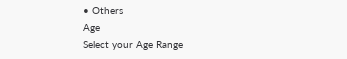• Others
Age
Select your Age Range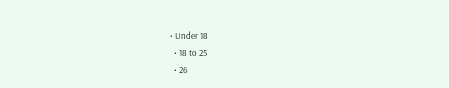• Under 18
  • 18 to 25
  • 26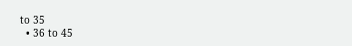to 35
  • 36 to 45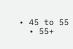• 45 to 55
  • 55+